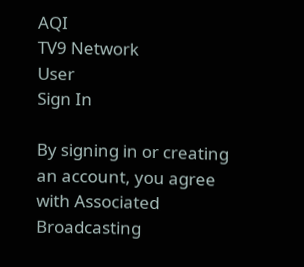AQI
TV9 Network
User
Sign In

By signing in or creating an account, you agree with Associated Broadcasting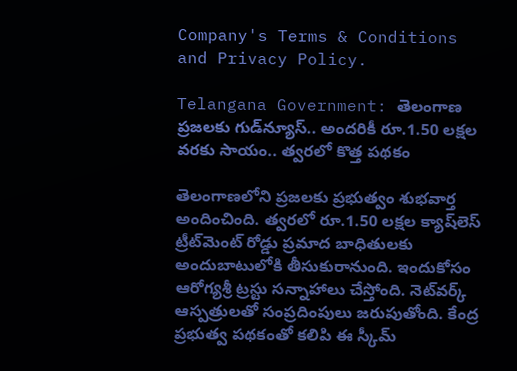Company's Terms & Conditions and Privacy Policy.

Telangana Government: తెలంగాణ ప్రజలకు గుడ్‌న్యూస్.. అందరికీ రూ.1.50 లక్షల వరకు సాయం.. త్వరలో కొత్త పథకం

తెలంగాణలోని ప్రజలకు ప్రభుత్వం శుభవార్త అందించింది. త్వరలో రూ.1.50 లక్షల క్యాష్‌లెస్ ట్రీట్‌మెంట్ రోడ్డు ప్రమాద బాధితులకు అందుబాటులోకి తీసుకురానుంది. ఇందుకోసం ఆరోగ్యశ్రీ ట్రస్టు సన్నాహాలు చేస్తోంది. నెట్‌వర్క్ ఆస్పత్రులతో సంప్రదింపులు జరుపుతోంది. కేంద్ర ప్రభుత్వ పథకంతో కలిపి ఈ స్కీమ్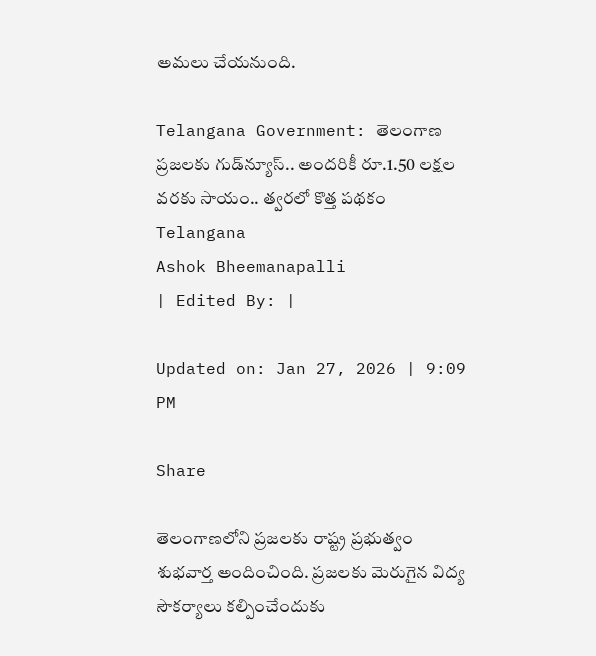అమలు చేయనుంది.

Telangana Government: తెలంగాణ ప్రజలకు గుడ్‌న్యూస్.. అందరికీ రూ.1.50 లక్షల వరకు సాయం.. త్వరలో కొత్త పథకం
Telangana
Ashok Bheemanapalli
| Edited By: |

Updated on: Jan 27, 2026 | 9:09 PM

Share

తెలంగాణలోని ప్రజలకు రాష్ట్ర ప్రభుత్వం శుభవార్త అందించింది. ప్రజలకు మెరుగైన విద్య సౌకర్యాలు కల్పించేందుకు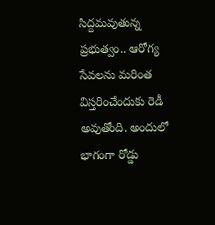సిద్దమవుతున్న ప్రభుత్వం.. ఆరోగ్య సేవలను మరింత విస్తరించేందుకు రెడీ అవుతోంది. అందులో భాగంగా రోడ్డు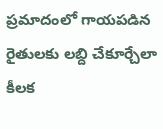ప్రమాదంలో గాయపడిన రైతులకు లబ్ది చేకూర్చేలా కీలక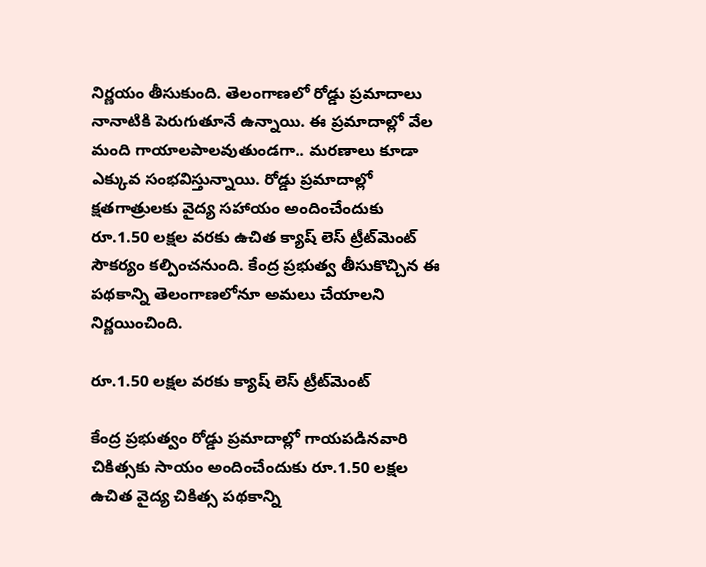నిర్ణయం తీసుకుంది. తెలంగాణలో రోడ్డు ప్రమాదాలు నానాటికి పెరుగుతూనే ఉన్నాయి. ఈ ప్రమాదాల్లో వేల మంది గాయాలపాలవుతుండగా.. మరణాలు కూడా ఎక్కువ సంభవిస్తున్నాయి. రోడ్డు ప్రమాదాల్లో క్షతగాత్రులకు వైద్య సహాయం అందించేందుకు రూ.1.50 లక్షల వరకు ఉచిత క్యాష్ లెస్ ట్రీట్‌మెంట్ సౌకర్యం కల్పించనుంది. కేంద్ర ప్రభుత్వ తీసుకొచ్చిన ఈ పథకాన్ని తెలంగాణలోనూ అమలు చేయాలని నిర్ణయించింది.

రూ.1.50 లక్షల వరకు క్యాష్ లెస్ ట్రీట్‌మెంట్

కేంద్ర ప్రభుత్వం రోడ్డు ప్రమాదాల్లో గాయపడినవారి చికిత్సకు సాయం అందించేందుకు రూ.1.50 లక్షల ఉచిత వైద్య చికిత్స పథకాన్ని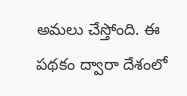అమలు చేస్తోంది. ఈ పథకం ద్వారా దేశంలో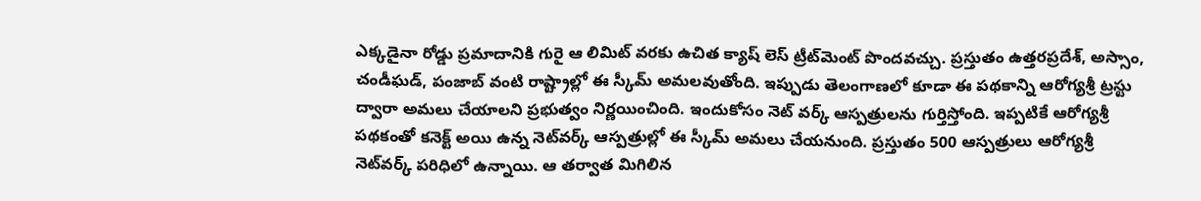ఎక్కడైనా రోడ్డు ప్రమాదానికి గురై ఆ లిమిట్ వరకు ఉచిత క్యాష్ లెస్ ట్రీట్‌మెంట్ పొందవచ్చు. ప్రస్తుతం ఉత్తరప్రదేశ్, అస్సాం, చండీఘడ్, పంజాబ్ వంటి రాష్ట్రాల్లో ఈ స్కీమ్ అమలవుతోంది. ఇప్పుడు తెలంగాణలో కూడా ఈ పథకాన్ని ఆరోగ్యశ్రీ ట్రస్టు ద్వారా అమలు చేయాలని ప్రభుత్వం నిర్ణయించింది. ఇందుకోసం నెట్ వర్క్ ఆస్పత్రులను గుర్తిస్తోంది. ఇప్పటికే ఆరోగ్యశ్రీ పథకంతో కనెక్ట్ అయి ఉన్న నెట్‌వర్క్ ఆస్పత్రుల్లో ఈ స్కీమ్ అమలు చేయనుంది. ప్రస్తుతం 500 ఆస్పత్రులు ఆరోగ్యశ్రీ నెట్‌వర్క్ పరిధిలో ఉన్నాయి. ఆ తర్వాత మిగిలిన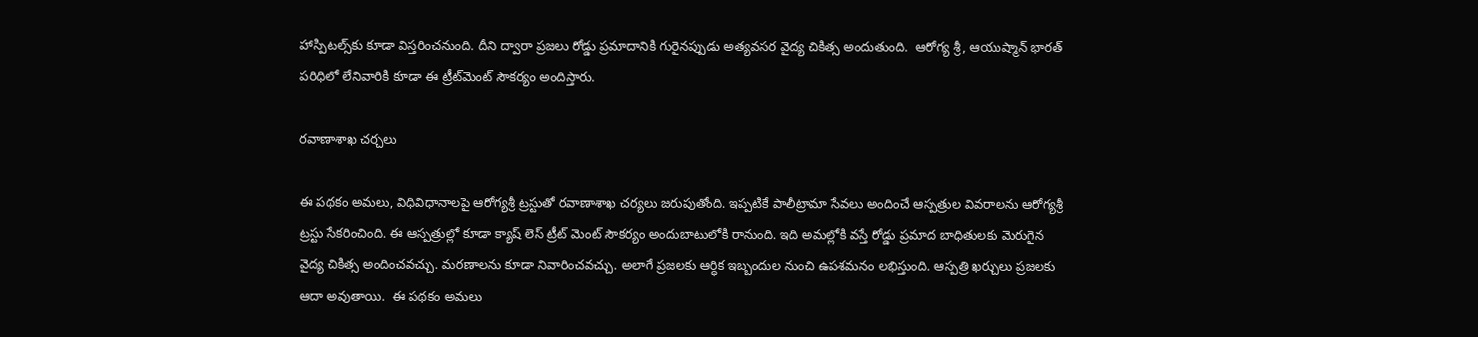హాస్పిటల్స్‌కు కూడా విస్తరించనుంది. దీని ద్వారా ప్రజలు రోడ్డు ప్రమాదానికి గురైనప్పుడు అత్యవసర వైద్య చికిత్స అందుతుంది.  ఆరోగ్య శ్రీ, ఆయుష్మాన్ భారత్ పరిధిలో లేనివారికి కూడా ఈ ట్రీట్‌మెంట్ సౌకర్యం అందిస్తారు.

రవాణాశాఖ చర్చలు

ఈ పథకం అమలు, విధివిధానాలపై ఆరోగ్యశ్రీ ట్రస్టుతో రవాణాశాఖ చర్యలు జరుపుతోంది. ఇప్పటికే పాలీట్రామా సేవలు అందించే ఆస్పత్రుల వివరాలను ఆరోగ్యశ్రీ ట్రస్టు సేకరించింది. ఈ ఆస్పత్రుల్లో కూడా క్యాష్ లెస్ ట్రీట్ మెంట్ సౌకర్యం అందుబాటులోకి రానుంది. ఇది అమల్లోకి వస్తే రోడ్డు ప్రమాద బాధితులకు మెరుగైన వైద్య చికిత్స అందించవచ్చు. మరణాలను కూడా నివారించవచ్చు. అలాగే ప్రజలకు ఆర్ధిక ఇబ్బందుల నుంచి ఉపశమనం లభిస్తుంది. ఆస్పత్రి ఖర్చులు ప్రజలకు ఆదా అవుతాయి.  ఈ పథకం అమలు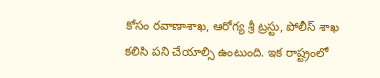కోసం రవాణాశాఖ, ఆరోగ్య శ్రీ ట్రస్టు, పోలీస్ శాఖ కలిసి పని చేయాల్సి ఉంటుంది. ఇక రాష్ట్రంలో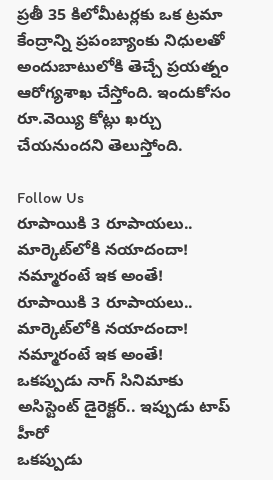ప్రతీ 35 కిలోమీటర్లకు ఒక ట్రమా కేంద్రాన్ని ప్రపంబ్యాంకు నిధులతో అందుబాటులోకి తెచ్చే ప్రయత్నం ఆరోగ్యశాఖ చేస్తోంది. ఇందుకోసం రూ.వెయ్యి కోట్లు ఖర్చు చేయనుందని తెలుస్తోంది.

Follow Us
రూపాయికి 3 రూపాయలు.. మార్కెట్‌లోకి నయాదందా! నమ్మారంటే ఇక అంతే!
రూపాయికి 3 రూపాయలు.. మార్కెట్‌లోకి నయాదందా! నమ్మారంటే ఇక అంతే!
ఒకప్పుడు నాగ్ సినిమాకు అసిస్టెంట్ డైరెక్టర్.. ఇప్పుడు టాప్ హీరో
ఒకప్పుడు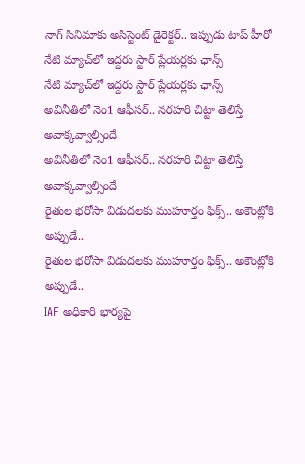నాగ్ సినిమాకు అసిస్టెంట్ డైరెక్టర్.. ఇప్పుడు టాప్ హీరో
నేటి మ్యాచ్‌లో ఇద్దరు స్టార్ ప్లేయర్లకు ఛాన్స్
నేటి మ్యాచ్‌లో ఇద్దరు స్టార్ ప్లేయర్లకు ఛాన్స్
అవినీతిలో నెం1 ఆఫీసర్.. నరహరి చిట్టా తెలిస్తే అవాక్కవ్వాల్సిందే
అవినీతిలో నెం1 ఆఫీసర్.. నరహరి చిట్టా తెలిస్తే అవాక్కవ్వాల్సిందే
రైతుల భరోసా విడుదలకు ముహూర్తం ఫిక్స్.. అకౌంట్లోకి అప్పుడే..
రైతుల భరోసా విడుదలకు ముహూర్తం ఫిక్స్.. అకౌంట్లోకి అప్పుడే..
IAF అధికారి భార్యపై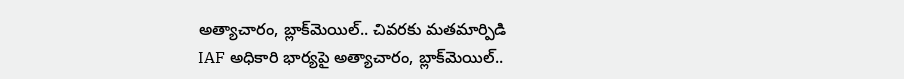అత్యాచారం, బ్లాక్‌మెయిల్‌.. చివరకు మతమార్పిడి
IAF అధికారి భార్యపై అత్యాచారం, బ్లాక్‌మెయిల్‌..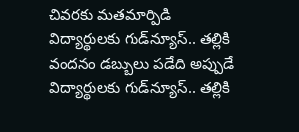చివరకు మతమార్పిడి
విద్యార్థులకు గుడ్‌న్యూస్‌.. తల్లికి వందనం డబ్బులు పడేది అప్పుడే
విద్యార్థులకు గుడ్‌న్యూస్‌.. తల్లికి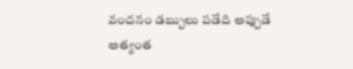వందనం డబ్బులు పడేది అప్పుడే
అత్యంత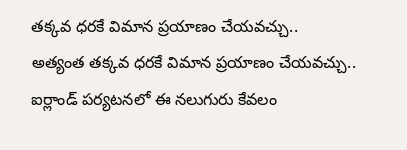తక్కవ ధరకే విమాన ప్రయాణం చేయవచ్చు..
అత్యంత తక్కవ ధరకే విమాన ప్రయాణం చేయవచ్చు..
ఐర్లాండ్ పర్యటనలో ఈ నలుగురు కేవలం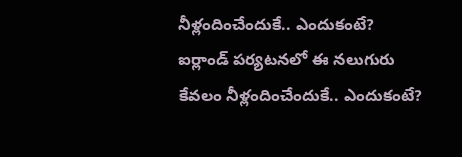నీళ్లందించేందుకే.. ఎందుకంటే?
ఐర్లాండ్ పర్యటనలో ఈ నలుగురు కేవలం నీళ్లందించేందుకే.. ఎందుకంటే?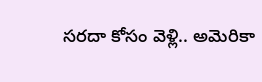సరదా కోసం వెళ్లి.. అమెరికా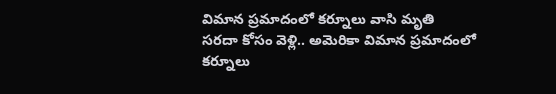విమాన ప్రమాదంలో కర్నూలు వాసి మృతి
సరదా కోసం వెళ్లి.. అమెరికా విమాన ప్రమాదంలో కర్నూలు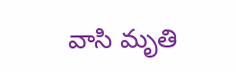వాసి మృతి